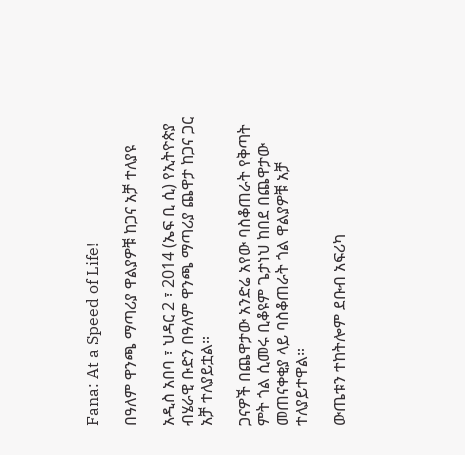Fana: At a Speed of Life!

በዓለም ዋንጫ ማጣሪያ ዋልያዎቹ ከጋና አቻ ተለያዩ

አዲስ አበባ ፣ ህዳር 2 ፣ 2014 (ኤፍ ቢ ሲ) የኢትዮጵያ ብሄራዊ ቡድን በዓለም ዋንጫ ማጣሪያ ጨዋታ ከጋና ጋር አቻ ተለያይቷል።

ጋናዎች በጨዋታው አንድሬ አየው ባስቆጠራት የቅጣት ምት ጎል ሲመሩ ቢቆዩም ጌታነህ ከበደ በጨዋታው መጠናቀቂያ ላይ ባስቆጠራት ጎል ዋልያዎቹ አቻ ተለያይተዋል።

ውጤቱን ተከትሎም ደቡብ አፍሪካ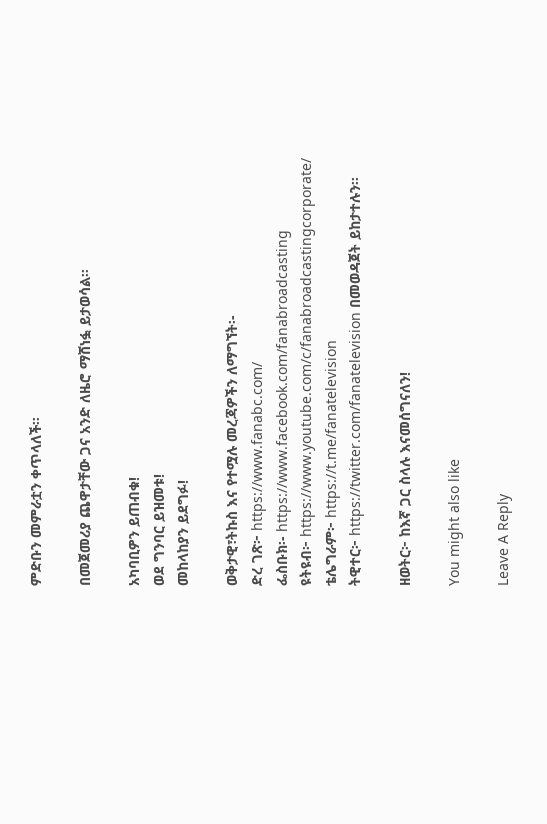ምድቡን መምራቷን ቀጥላለች።

በመጀመሪያ ጨዋታቸው ጋና አንድ ለዜሮ ማሸነፏ ይታወሳል።

አካባቢዎን ይጠብቁ!
ወደ ግንባር ይዝመቱ!
መከላከያን ይደግፉ!

ወቅታዊ፣ትኩስ እና የተሟሉ መረጃዎችን ለማግኘት፡-
ድረ ገጽ፦ https://www.fanabc.com/
ፌስቡክ፡- https://www.facebook.com/fanabroadcasting
ዩትዩብ፦ https://www.youtube.com/c/fanabroadcastingcorporate/
ቴሌግራም፦ https://t.me/fanatelevision
ትዊተር፦ https://twitter.com/fanatelevision በመወዳጀት ይከታተሉን፡፡

ዘወትር፦ ከእኛ ጋር ስላሉ እናመሰግናለን!

You might also like

Leave A Reply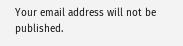Your email address will not be published.